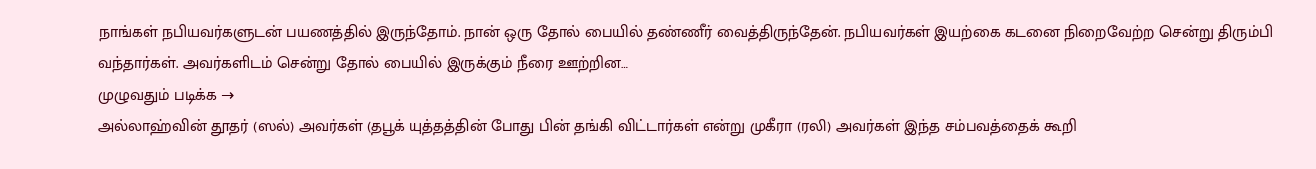நாங்கள் நபியவர்களுடன் பயணத்தில் இருந்தோம். நான் ஒரு தோல் பையில் தண்ணீர் வைத்திருந்தேன். நபியவர்கள் இயற்கை கடனை நிறைவேற்ற சென்று திரும்பி வந்தார்கள். அவர்களிடம் சென்று தோல் பையில் இருக்கும் நீரை ஊற்றின…
முழுவதும் படிக்க →
அல்லாஹ்வின் தூதர் (ஸல்) அவர்கள் (தபூக் யுத்தத்தின் போது பின் தங்கி விட்டார்கள் என்று முகீரா (ரலி) அவர்கள் இந்த சம்பவத்தைக் கூறி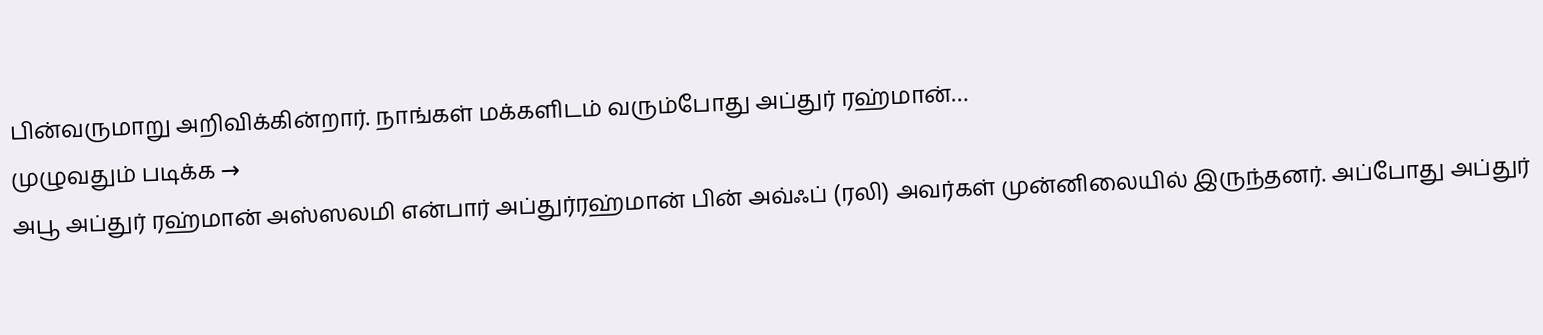பின்வருமாறு அறிவிக்கின்றார். நாங்கள் மக்களிடம் வரும்போது அப்துர் ரஹ்மான்…
முழுவதும் படிக்க →
அபூ அப்துர் ரஹ்மான் அஸ்ஸலமி என்பார் அப்துர்ரஹ்மான் பின் அவ்ஃப் (ரலி) அவர்கள் முன்னிலையில் இருந்தனர். அப்போது அப்துர்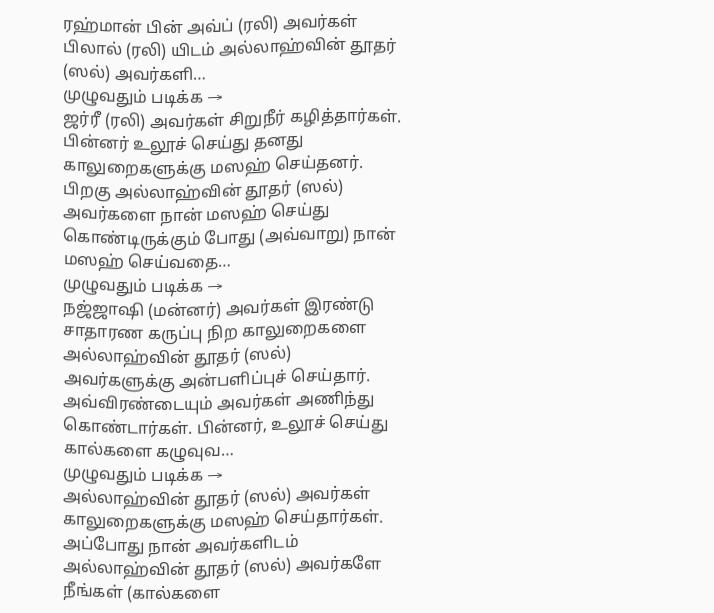ரஹ்மான் பின் அவ்ப் (ரலி) அவர்கள் பிலால் (ரலி) யிடம் அல்லாஹ்வின் தூதர் (ஸல்) அவர்களி…
முழுவதும் படிக்க →
ஜர்ரீ (ரலி) அவர்கள் சிறுநீர் கழித்தார்கள். பின்னர் உலூச் செய்து தனது காலுறைகளுக்கு மஸஹ் செய்தனர். பிறகு அல்லாஹ்வின் தூதர் (ஸல்) அவர்களை நான் மஸஹ் செய்து கொண்டிருக்கும் போது (அவ்வாறு) நான் மஸஹ் செய்வதை…
முழுவதும் படிக்க →
நஜ்ஜாஷி (மன்னர்) அவர்கள் இரண்டு சாதாரண கருப்பு நிற காலுறைகளை அல்லாஹ்வின் தூதர் (ஸல்) அவர்களுக்கு அன்பளிப்புச் செய்தார். அவ்விரண்டையும் அவர்கள் அணிந்து கொண்டார்கள். பின்னர், உலூச் செய்து கால்களை கழுவுவ…
முழுவதும் படிக்க →
அல்லாஹ்வின் தூதர் (ஸல்) அவர்கள் காலுறைகளுக்கு மஸஹ் செய்தார்கள். அப்போது நான் அவர்களிடம் அல்லாஹ்வின் தூதர் (ஸல்) அவர்களே நீங்கள் (கால்களை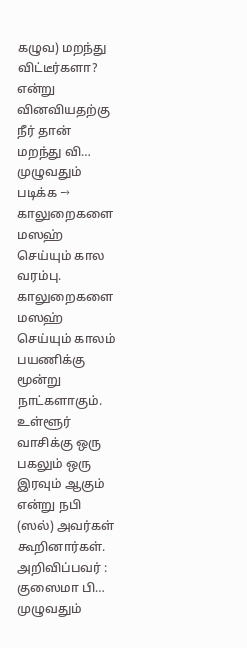கழுவ) மறந்து விட்டீர்களா? என்று வினவியதற்கு நீர் தான் மறந்து வி…
முழுவதும் படிக்க →
காலுறைகளை மஸஹ் செய்யும் கால வரம்பு. காலுறைகளை மஸஹ் செய்யும் காலம் பயணிக்கு மூன்று நாட்களாகும். உள்ளூர் வாசிக்கு ஒரு பகலும் ஒரு இரவும் ஆகும் என்று நபி (ஸல்) அவர்கள் கூறினார்கள். அறிவிப்பவர் : குஸைமா பி…
முழுவதும்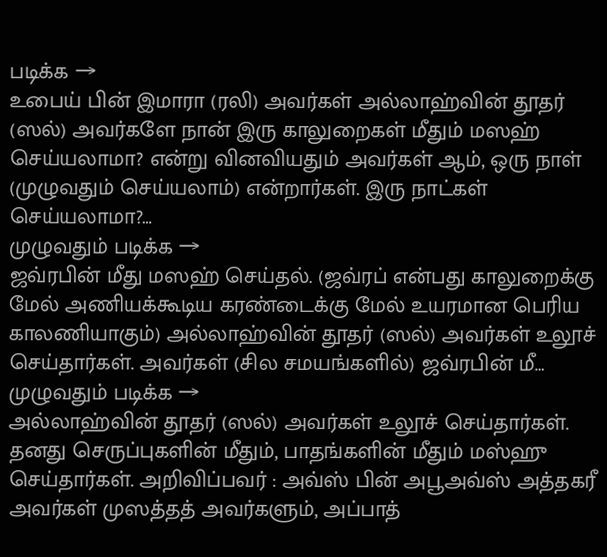படிக்க →
உபைய் பின் இமாரா (ரலி) அவர்கள் அல்லாஹ்வின் தூதர் (ஸல்) அவர்களே நான் இரு காலுறைகள் மீதும் மஸஹ் செய்யலாமா? என்று வினவியதும் அவர்கள் ஆம், ஒரு நாள் (முழுவதும் செய்யலாம்) என்றார்கள். இரு நாட்கள் செய்யலாமா?…
முழுவதும் படிக்க →
ஜவ்ரபின் மீது மஸஹ் செய்தல். (ஜவ்ரப் என்பது காலுறைக்கு மேல் அணியக்கூடிய கரண்டைக்கு மேல் உயரமான பெரிய காலணியாகும்) அல்லாஹ்வின் தூதர் (ஸல்) அவர்கள் உலூச் செய்தார்கள். அவர்கள் (சில சமயங்களில்) ஜவ்ரபின் மீ…
முழுவதும் படிக்க →
அல்லாஹ்வின் தூதர் (ஸல்) அவர்கள் உலூச் செய்தார்கள். தனது செருப்புகளின் மீதும், பாதங்களின் மீதும் மஸ்ஹு செய்தார்கள். அறிவிப்பவர் : அவ்ஸ் பின் அபூஅவ்ஸ் அத்தகரீ அவர்கள் முஸத்தத் அவர்களும், அப்பாத்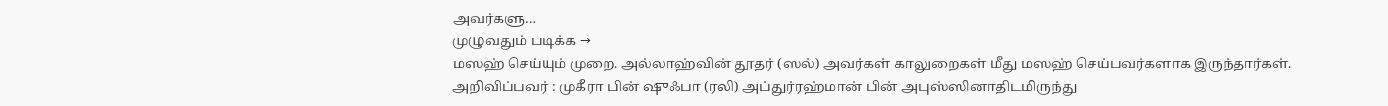அவர்களு…
முழுவதும் படிக்க →
மஸஹ் செய்யும் முறை. அல்லாஹ்வின் தூதர் (ஸல்) அவர்கள் காலுறைகள் மீது மஸஹ் செய்பவர்களாக இருந்தார்கள். அறிவிப்பவர் : முகீரா பின் ஷுஃபா (ரலி) அப்துர்ரஹ்மான் பின் அபுஸ்ஸினாதிடமிருந்து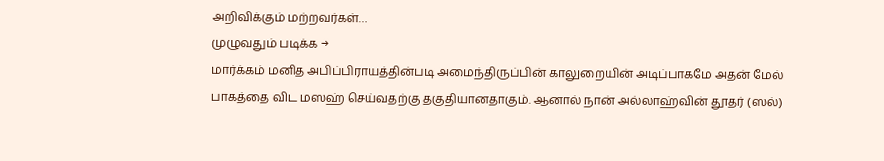அறிவிக்கும் மற்றவர்கள்…
முழுவதும் படிக்க →
மார்க்கம் மனித அபிப்பிராயத்தின்படி அமைந்திருப்பின் காலுறையின் அடிப்பாகமே அதன் மேல் பாகத்தை விட மஸஹ் செய்வதற்கு தகுதியானதாகும். ஆனால் நான் அல்லாஹ்வின் தூதர் (ஸல்)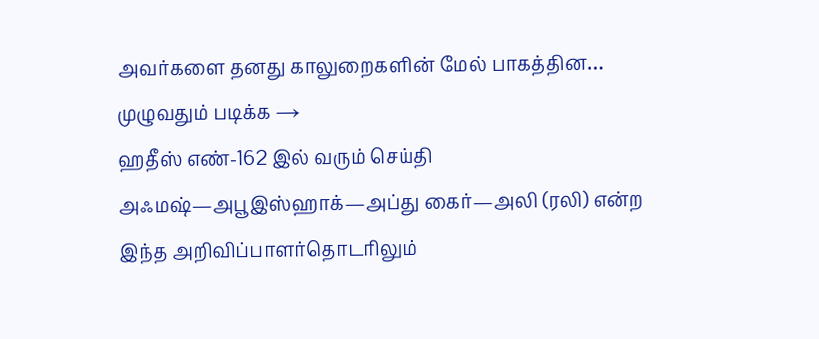அவர்களை தனது காலுறைகளின் மேல் பாகத்தின…
முழுவதும் படிக்க →
ஹதீஸ் எண்-162 இல் வரும் செய்தி அஃமஷ்—அபூஇஸ்ஹாக்—அப்து கைர்—அலி (ரலி) என்ற இந்த அறிவிப்பாளர்தொடரிலும்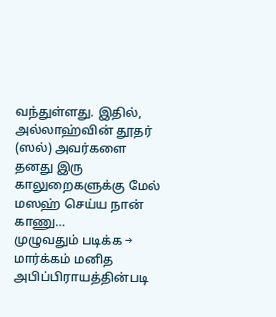வந்துள்ளது. இதில், அல்லாஹ்வின் தூதர் (ஸல்) அவர்களை தனது இரு காலுறைகளுக்கு மேல் மஸஹ் செய்ய நான் காணு…
முழுவதும் படிக்க →
மார்க்கம் மனித அபிப்பிராயத்தின்படி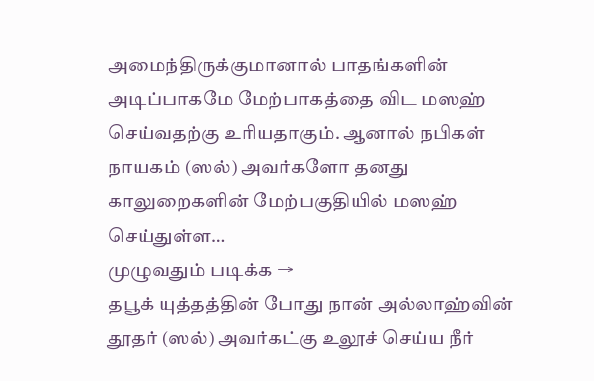அமைந்திருக்குமானால் பாதங்களின் அடிப்பாகமே மேற்பாகத்தை விட மஸஹ் செய்வதற்கு உரியதாகும். ஆனால் நபிகள் நாயகம் (ஸல்) அவர்களோ தனது காலுறைகளின் மேற்பகுதியில் மஸஹ் செய்துள்ள…
முழுவதும் படிக்க →
தபூக் யுத்தத்தின் போது நான் அல்லாஹ்வின் தூதர் (ஸல்) அவர்கட்கு உலூச் செய்ய நீர்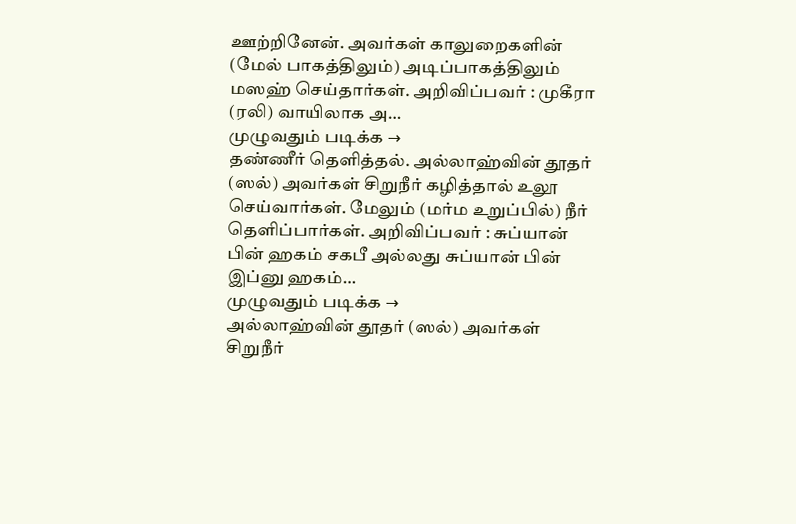ஊற்றினேன். அவர்கள் காலுறைகளின் (மேல் பாகத்திலும்) அடிப்பாகத்திலும் மஸஹ் செய்தார்கள். அறிவிப்பவர் : முகீரா (ரலி) வாயிலாக அ…
முழுவதும் படிக்க →
தண்ணீர் தெளித்தல். அல்லாஹ்வின் தூதர் (ஸல்) அவர்கள் சிறுநீர் கழித்தால் உலூ செய்வார்கள். மேலும் (மர்ம உறுப்பில்) நீர் தெளிப்பார்கள். அறிவிப்பவர் : சுப்யான் பின் ஹகம் சகபீ அல்லது சுப்யான் பின் இப்னு ஹகம்…
முழுவதும் படிக்க →
அல்லாஹ்வின் தூதர் (ஸல்) அவர்கள் சிறுநீர்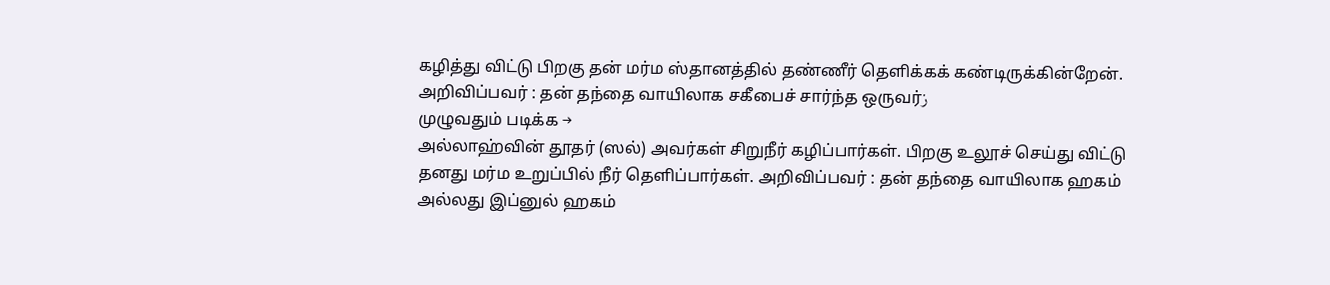கழித்து விட்டு பிறகு தன் மர்ம ஸ்தானத்தில் தண்ணீர் தெளிக்கக் கண்டிருக்கின்றேன். அறிவிப்பவர் : தன் தந்தை வாயிலாக சகீபைச் சார்ந்த ஒருவர்ز
முழுவதும் படிக்க →
அல்லாஹ்வின் தூதர் (ஸல்) அவர்கள் சிறுநீர் கழிப்பார்கள். பிறகு உலூச் செய்து விட்டு தனது மர்ம உறுப்பில் நீர் தெளிப்பார்கள். அறிவிப்பவர் : தன் தந்தை வாயிலாக ஹகம் அல்லது இப்னுல் ஹகம்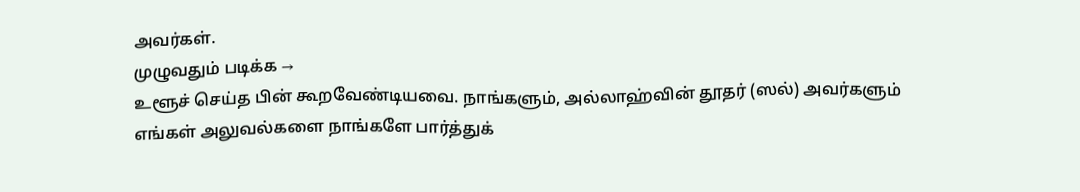அவர்கள்.
முழுவதும் படிக்க →
உளூச் செய்த பின் கூறவேண்டியவை. நாங்களும், அல்லாஹ்வின் தூதர் (ஸல்) அவர்களும் எங்கள் அலுவல்களை நாங்களே பார்த்துக்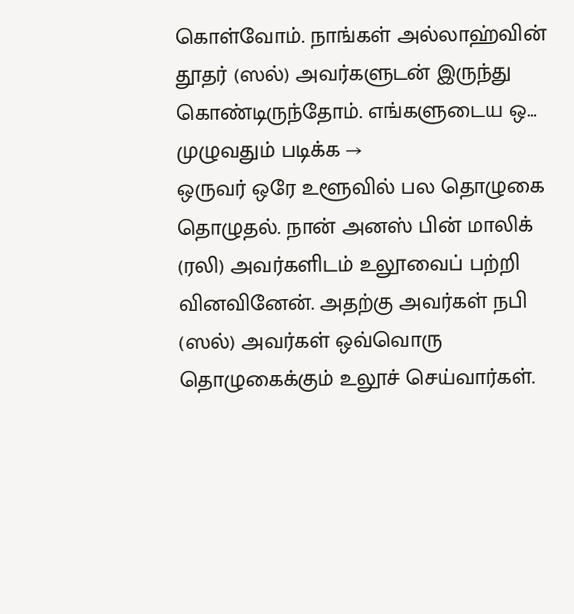கொள்வோம். நாங்கள் அல்லாஹ்வின் தூதர் (ஸல்) அவர்களுடன் இருந்து கொண்டிருந்தோம். எங்களுடைய ஒ…
முழுவதும் படிக்க →
ஒருவர் ஒரே உளூவில் பல தொழுகை தொழுதல். நான் அனஸ் பின் மாலிக் (ரலி) அவர்களிடம் உலூவைப் பற்றி வினவினேன். அதற்கு அவர்கள் நபி (ஸல்) அவர்கள் ஒவ்வொரு தொழுகைக்கும் உலூச் செய்வார்கள்.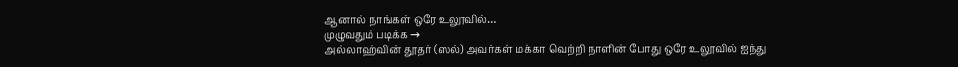ஆனால் நாங்கள் ஒரே உலூவில்…
முழுவதும் படிக்க →
அல்லாஹ்வின் தூதர் (ஸல்) அவர்கள் மக்கா வெற்றி நாளின் போது ஒரே உலூவில் ஐந்து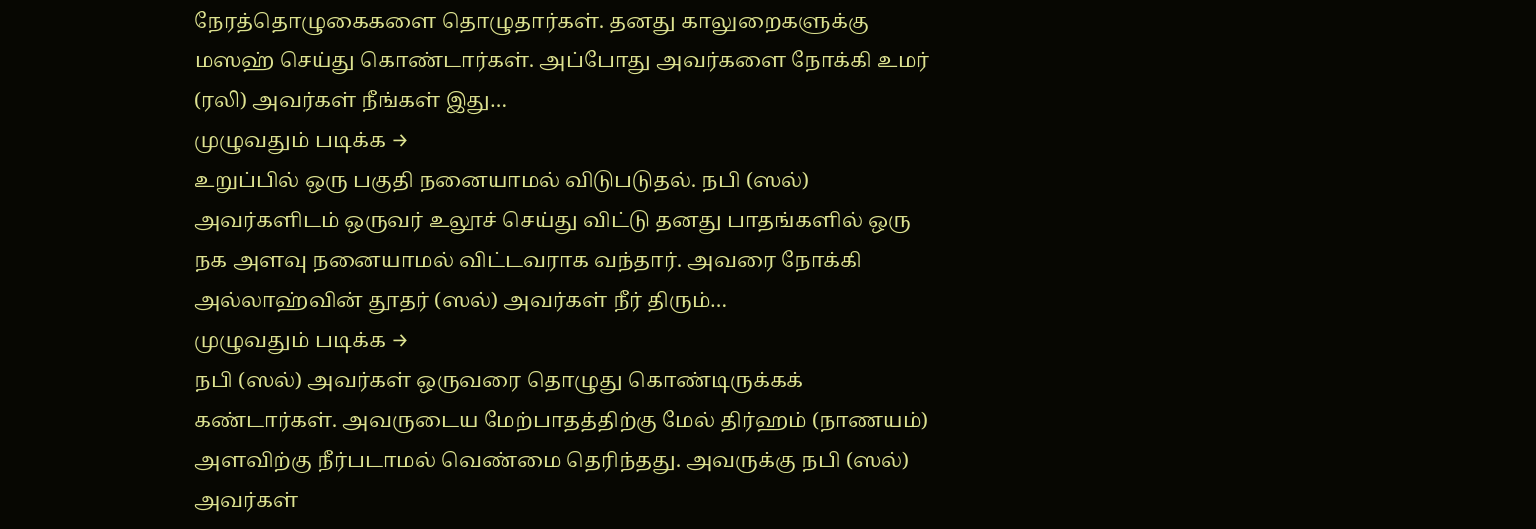நேரத்தொழுகைகளை தொழுதார்கள். தனது காலுறைகளுக்கு மஸஹ் செய்து கொண்டார்கள். அப்போது அவர்களை நோக்கி உமர் (ரலி) அவர்கள் நீங்கள் இது…
முழுவதும் படிக்க →
உறுப்பில் ஒரு பகுதி நனையாமல் விடுபடுதல். நபி (ஸல்) அவர்களிடம் ஒருவர் உலூச் செய்து விட்டு தனது பாதங்களில் ஒரு நக அளவு நனையாமல் விட்டவராக வந்தார். அவரை நோக்கி அல்லாஹ்வின் தூதர் (ஸல்) அவர்கள் நீர் திரும்…
முழுவதும் படிக்க →
நபி (ஸல்) அவர்கள் ஒருவரை தொழுது கொண்டிருக்கக் கண்டார்கள். அவருடைய மேற்பாதத்திற்கு மேல் திர்ஹம் (நாணயம்) அளவிற்கு நீர்படாமல் வெண்மை தெரிந்தது. அவருக்கு நபி (ஸல்) அவர்கள்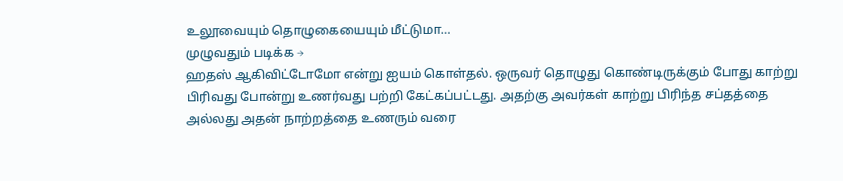உலூவையும் தொழுகையையும் மீட்டுமா…
முழுவதும் படிக்க →
ஹதஸ் ஆகிவிட்டோமோ என்று ஐயம் கொள்தல். ஒருவர் தொழுது கொண்டிருக்கும் போது காற்று பிரிவது போன்று உணர்வது பற்றி கேட்கப்பட்டது. அதற்கு அவர்கள் காற்று பிரிந்த சப்தத்தை அல்லது அதன் நாற்றத்தை உணரும் வரை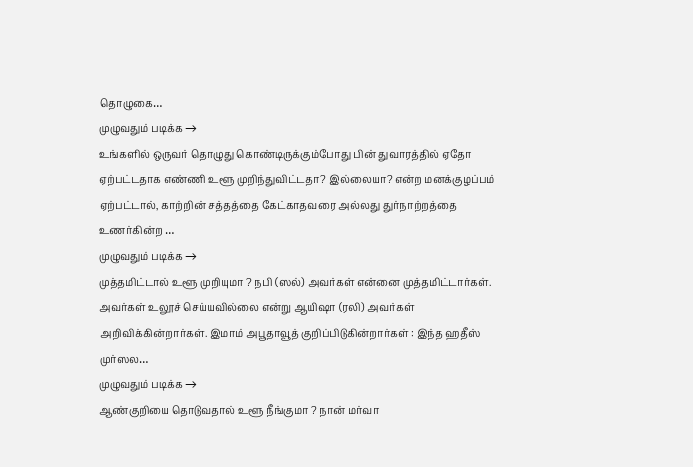தொழுகை…
முழுவதும் படிக்க →
உங்களில் ஒருவர் தொழுது கொண்டிருக்கும்போது பின் துவாரத்தில் ஏதோ ஏற்பட்டதாக எண்ணி உளூ முறிந்துவிட்டதா? இல்லையா? என்ற மனக்குழப்பம் ஏற்பட்டால், காற்றின் சத்தத்தை கேட்காதவரை அல்லது துர்நாற்றத்தை உணர்கின்ற …
முழுவதும் படிக்க →
முத்தமிட்டால் உளூ முறியுமா ? நபி (ஸல்) அவர்கள் என்னை முத்தமிட்டார்கள். அவர்கள் உலூச் செய்யவில்லை என்று ஆயிஷா (ரலி) அவர்கள் அறிவிக்கின்றார்கள். இமாம் அபூதாவூத் குறிப்பிடுகின்றார்கள் : இந்த ஹதீஸ் முர்ஸல…
முழுவதும் படிக்க →
ஆண்குறியை தொடுவதால் உளூ நீங்குமா ? நான் மர்வா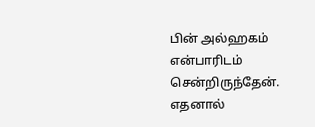பின் அல்ஹகம் என்பாரிடம் சென்றிருந்தேன். எதனால்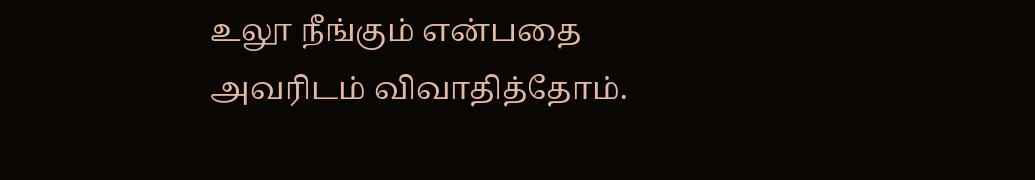உலூ நீங்கும் என்பதை அவரிடம் விவாதித்தோம்.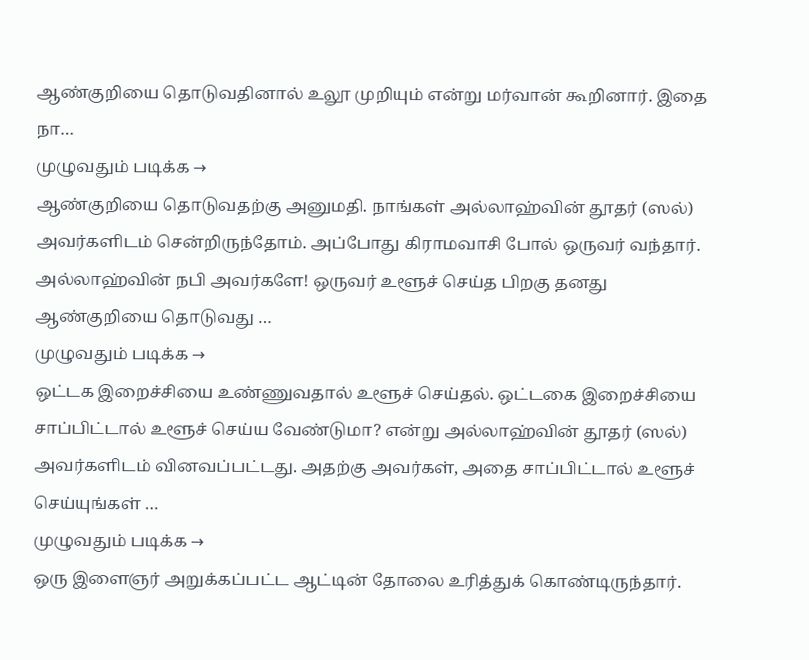ஆண்குறியை தொடுவதினால் உலூ முறியும் என்று மர்வான் கூறினார். இதை நா…
முழுவதும் படிக்க →
ஆண்குறியை தொடுவதற்கு அனுமதி. நாங்கள் அல்லாஹ்வின் தூதர் (ஸல்) அவர்களிடம் சென்றிருந்தோம். அப்போது கிராமவாசி போல் ஒருவர் வந்தார். அல்லாஹ்வின் நபி அவர்களே! ஒருவர் உளூச் செய்த பிறகு தனது ஆண்குறியை தொடுவது …
முழுவதும் படிக்க →
ஒட்டக இறைச்சியை உண்ணுவதால் உளூச் செய்தல். ஒட்டகை இறைச்சியை சாப்பிட்டால் உளூச் செய்ய வேண்டுமா? என்று அல்லாஹ்வின் தூதர் (ஸல்) அவர்களிடம் வினவப்பட்டது. அதற்கு அவர்கள், அதை சாப்பிட்டால் உளூச் செய்யுங்கள் …
முழுவதும் படிக்க →
ஒரு இளைஞர் அறுக்கப்பட்ட ஆட்டின் தோலை உரித்துக் கொண்டிருந்தார்.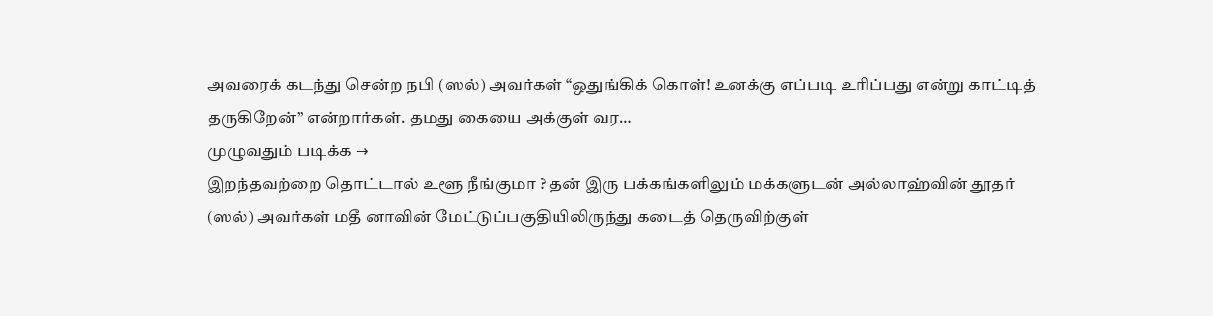அவரைக் கடந்து சென்ற நபி (ஸல்) அவர்கள் “ஒதுங்கிக் கொள்! உனக்கு எப்படி உரிப்பது என்று காட்டித் தருகிறேன்’’ என்றார்கள். தமது கையை அக்குள் வர…
முழுவதும் படிக்க →
இறந்தவற்றை தொட்டால் உளூ நீங்குமா ? தன் இரு பக்கங்களிலும் மக்களுடன் அல்லாஹ்வின் தூதர் (ஸல்) அவர்கள் மதீ னாவின் மேட்டுப்பகுதியிலிருந்து கடைத் தெருவிற்குள்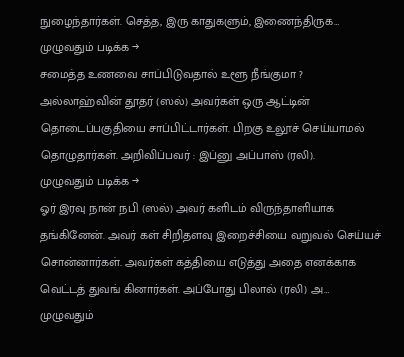நுழைந்தார்கள். செத்த, இரு காதுகளும், இணைந்திருக…
முழுவதும் படிக்க →
சமைத்த உணவை சாப்பிடுவதால் உளூ நீங்குமா ? அல்லாஹ்வின் தூதர் (ஸல்) அவர்கள் ஒரு ஆட்டின் தொடைப்பகுதியை சாப்பிட்டார்கள். பிறகு உலூச் செய்யாமல் தொழுதார்கள். அறிவிப்பவர் : இப்னு அப்பாஸ் (ரலி).
முழுவதும் படிக்க →
ஓர் இரவு நான் நபி (ஸல்) அவர் களிடம் விருந்தாளியாக தங்கினேன். அவர் கள் சிறிதளவு இறைச்சியை வறுவல் செய்யச் சொன்னார்கள். அவர்கள் கத்தியை எடுத்து அதை எனக்காக வெட்டத் துவங் கினார்கள். அப்போது பிலால் (ரலி) அ…
முழுவதும்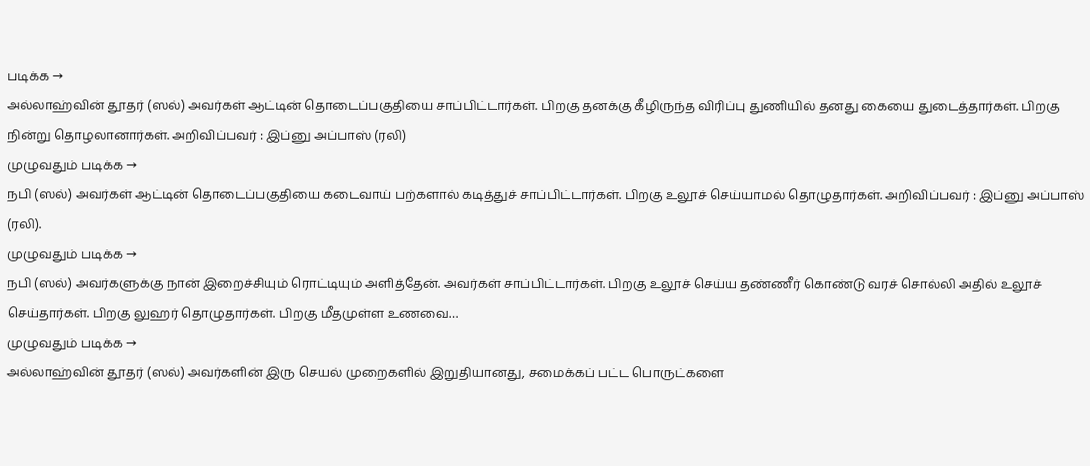படிக்க →
அல்லாஹ்வின் தூதர் (ஸல்) அவர்கள் ஆட்டின் தொடைப்பகுதியை சாப்பிட்டார்கள். பிறகு தனக்கு கீழிருந்த விரிப்பு துணியில் தனது கையை துடைத்தார்கள். பிறகு நின்று தொழலானார்கள். அறிவிப்பவர் : இப்னு அப்பாஸ் (ரலி)
முழுவதும் படிக்க →
நபி (ஸல்) அவர்கள் ஆட்டின் தொடைப்பகுதியை கடைவாய் பற்களால் கடித்துச் சாப்பிட்டார்கள். பிறகு உலூச் செய்யாமல் தொழுதார்கள். அறிவிப்பவர் : இப்னு அப்பாஸ் (ரலி).
முழுவதும் படிக்க →
நபி (ஸல்) அவர்களுக்கு நான் இறைச்சியும் ரொட்டியும் அளித்தேன். அவர்கள் சாப்பிட்டார்கள். பிறகு உலூச் செய்ய தண்ணீர் கொண்டு வரச் சொல்லி அதில் உலூச் செய்தார்கள். பிறகு லுஹர் தொழுதார்கள். பிறகு மீதமுள்ள உணவை…
முழுவதும் படிக்க →
அல்லாஹ்வின் தூதர் (ஸல்) அவர்களின் இரு செயல் முறைகளில் இறுதியானது, சமைக்கப் பட்ட பொருட்களை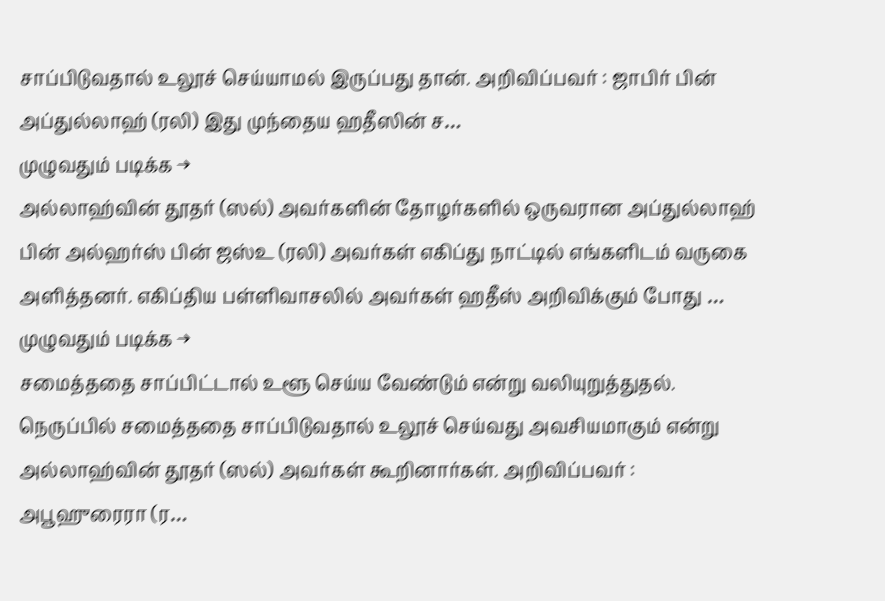சாப்பிடுவதால் உலூச் செய்யாமல் இருப்பது தான். அறிவிப்பவர் : ஜாபிர் பின் அப்துல்லாஹ் (ரலி) இது முந்தைய ஹதீஸின் ச…
முழுவதும் படிக்க →
அல்லாஹ்வின் தூதர் (ஸல்) அவர்களின் தோழர்களில் ஒருவரான அப்துல்லாஹ் பின் அல்ஹர்ஸ் பின் ஜஸ்உ (ரலி) அவர்கள் எகிப்து நாட்டில் எங்களிடம் வருகை அளித்தனர். எகிப்திய பள்ளிவாசலில் அவர்கள் ஹதீஸ் அறிவிக்கும் போது …
முழுவதும் படிக்க →
சமைத்ததை சாப்பிட்டால் உளூ செய்ய வேண்டும் என்று வலியுறுத்துதல். நெருப்பில் சமைத்ததை சாப்பிடுவதால் உலூச் செய்வது அவசியமாகும் என்று அல்லாஹ்வின் தூதர் (ஸல்) அவர்கள் கூறினார்கள். அறிவிப்பவர் : அபூஹுரைரா (ர…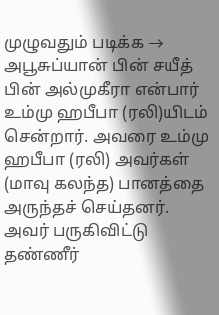முழுவதும் படிக்க →
அபூசுப்யான் பின் சயீத் பின் அல்முகீரா என்பார் உம்மு ஹபீபா (ரலி)யிடம் சென்றார். அவரை உம்மு ஹபீபா (ரலி) அவர்கள் (மாவு கலந்த) பானத்தை அருந்தச் செய்தனர். அவர் பருகிவிட்டு தண்ணீர்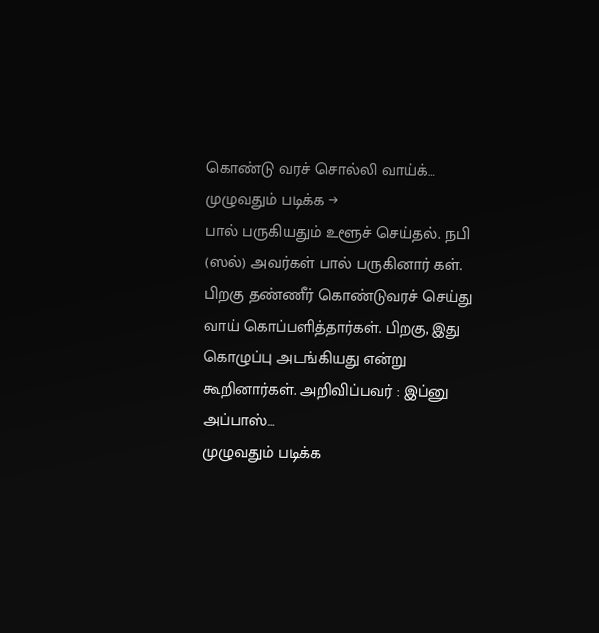கொண்டு வரச் சொல்லி வாய்க்…
முழுவதும் படிக்க →
பால் பருகியதும் உளூச் செய்தல். நபி (ஸல்) அவர்கள் பால் பருகினார் கள். பிறகு தண்ணீர் கொண்டுவரச் செய்து வாய் கொப்பளித்தார்கள். பிறகு, இது கொழுப்பு அடங்கியது என்று கூறினார்கள். அறிவிப்பவர் : இப்னு அப்பாஸ்…
முழுவதும் படிக்க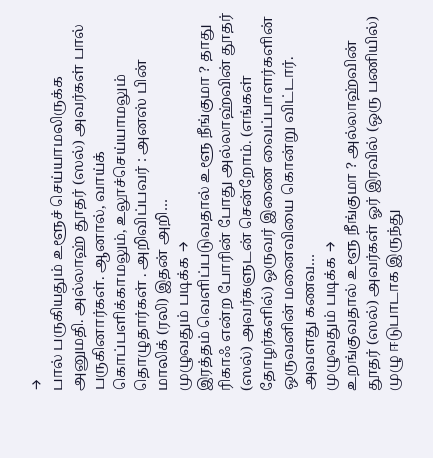→
பால் பருகியதும் உளூச் செய்யாமலிருக்க அனுமதி. அல்லாஹ் தூதர் (ஸல்) அவர்கள் பால் பருகினார்கள். ஆனால், வாய்க் கொப்பளிக்காமலும், உலூச்செய்யாமலும் தொழுதார்கள் . அறிவிப்பவர் : அனஸ் பின் மாலிக் (ரலி) இதன் அறி…
முழுவதும் படிக்க →
இரத்தம் வெளிப்படுவதால் உளூ நீங்குமா ? தாது ரிகாஃ என்ற போரின் போது அல்லாஹ்வின் தூதர் (ஸல்) அவர்களுடன் சென்றோம். (எங்கள் தோழர்களில்) ஒருவர் இணை வைப்பாளர்களின் ஒருவனின் மனைவியை கொன்று விட்டார். அவளது கணவ…
முழுவதும் படிக்க →
உறங்குவதால் உளூ நீங்குமா ? அல்லாஹ்வின் தூதர் (ஸல்) அவர்கள் ஓர் இரவில் (ஒரு பணியில்) முழு ஈடுபாடாக இருந்து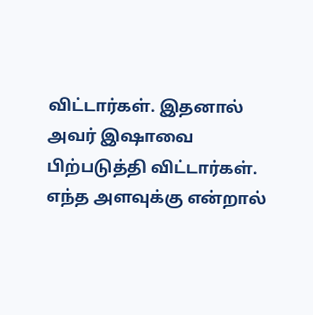விட்டார்கள். இதனால் அவர் இஷாவை பிற்படுத்தி விட்டார்கள். எந்த அளவுக்கு என்றால்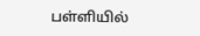பள்ளியில்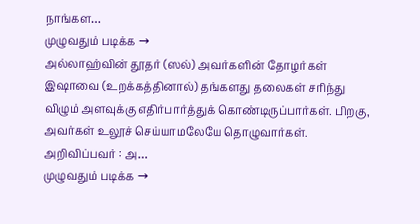நாங்கள…
முழுவதும் படிக்க →
அல்லாஹ்வின் தூதர் (ஸல்) அவர்களின் தோழர்கள் இஷாவை (உறக்கத்தினால்) தங்களது தலைகள் சரிந்து விழும் அளவுக்கு எதிர்பார்த்துக் கொண்டிருப்பார்கள். பிறகு, அவர்கள் உலூச் செய்யாமலேயே தொழுவார்கள். அறிவிப்பவர் : அ…
முழுவதும் படிக்க →